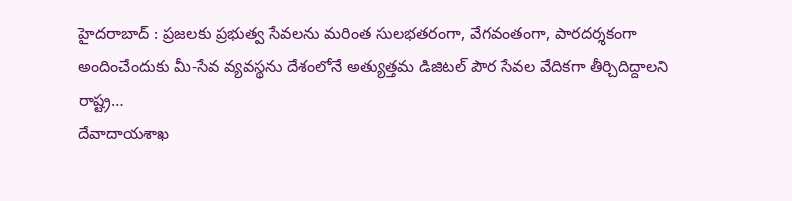హైదరాబాద్ : ప్రజలకు ప్రభుత్వ సేవలను మరింత సులభతరంగా, వేగవంతంగా, పారదర్శకంగా అందించేందుకు మీ-సేవ వ్యవస్థను దేశంలోనే అత్యుత్తమ డిజిటల్ పౌర సేవల వేదికగా తీర్చిదిద్దాలని రాష్ట్ర…
దేవాదాయశాఖ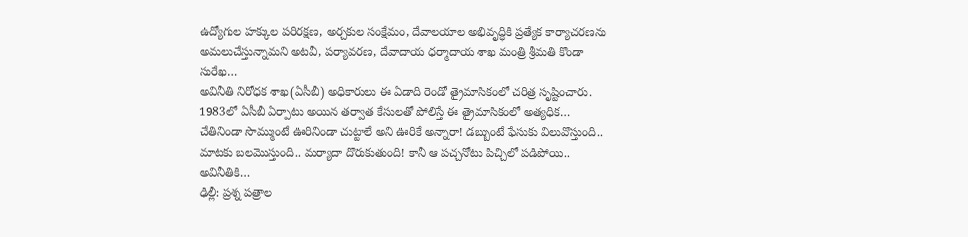ఉద్యోగుల హక్కుల పరిరక్షణ, అర్చకుల సంక్షేమం, దేవాలయాల అభివృద్ధికి ప్రత్యేక కార్యాచరణను అమలుచేస్తున్నామని అటవీ, పర్యావరణ, దేవాదాయ ధర్మాదాయ శాఖ మంత్రి శ్రీమతి కొండా సురేఖ…
అవినీతి నిరోధక శాఖ(ఏసీబీ) అధికారులు ఈ ఏడాది రెండో త్రైమాసికంలో చరిత్ర సృష్టించారు. 1983లో ఏసీబీ ఏర్పాటు అయిన తర్వాత కేసులతో పోలిస్తే ఈ త్రైమాసికంలో అత్యధిక…
చేతినిండా సొమ్ముంటే ఊరినిండా చుట్టాలే అని ఊరికే అన్నారా! డబ్బుంటే ఫేసుకు విలువొస్తుంది.. మాటకు బలమొస్తుంది.. మర్యాదా దొరుకుతుంది! కానీ ఆ పచ్చనోటు పిచ్చిలో పడిపోయి.. అవినీతికి…
ఢిల్లీ: ప్రశ్న పత్రాల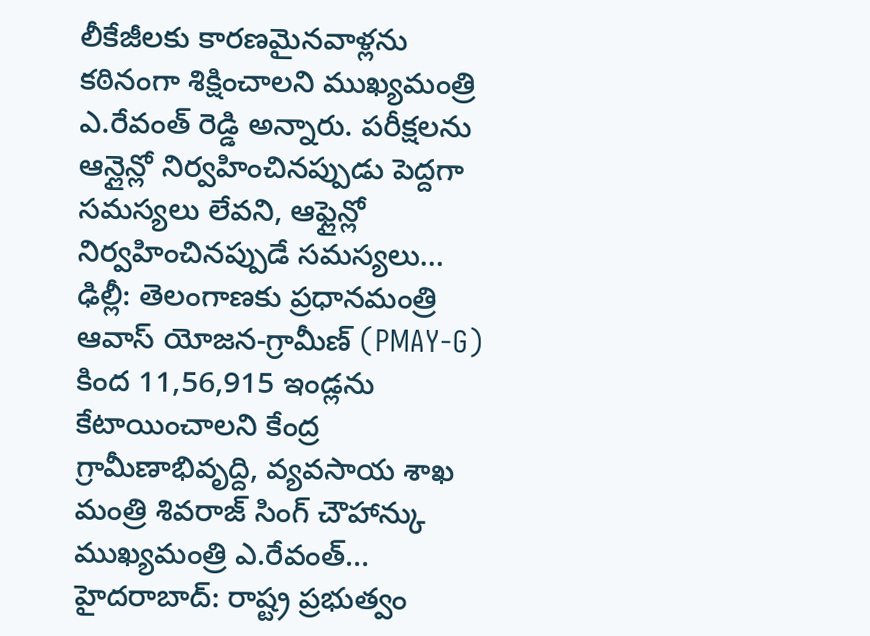లీకేజీలకు కారణమైనవాళ్లను కఠినంగా శిక్షించాలని ముఖ్యమంత్రి ఎ.రేవంత్ రెడ్డి అన్నారు. పరీక్షలను ఆన్లైన్లో నిర్వహించినప్పుడు పెద్దగా సమస్యలు లేవని, ఆఫ్లైన్లో నిర్వహించినప్పుడే సమస్యలు…
ఢిల్లీ: తెలంగాణకు ప్రధానమంత్రి ఆవాస్ యోజన-గ్రామీణ్ (PMAY-G) కింద 11,56,915 ఇండ్లను కేటాయించాలని కేంద్ర గ్రామీణాభివృద్ది, వ్యవసాయ శాఖ మంత్రి శివరాజ్ సింగ్ చౌహాన్కు ముఖ్యమంత్రి ఎ.రేవంత్…
హైదరాబాద్: రాష్ట్ర ప్రభుత్వం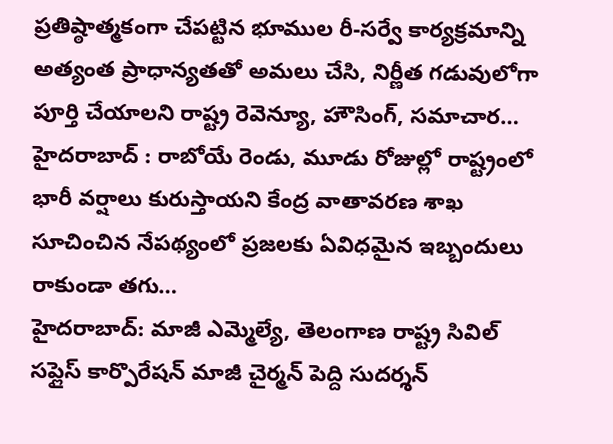ప్రతిష్ఠాత్మకంగా చేపట్టిన భూముల రీ-సర్వే కార్యక్రమాన్ని అత్యంత ప్రాధాన్యతతో అమలు చేసి, నిర్ణీత గడువులోగా పూర్తి చేయాలని రాష్ట్ర రెవెన్యూ, హౌసింగ్, సమాచార…
హైదరాబాద్ : రాబోయే రెండు, మూడు రోజుల్లో రాష్ట్రంలో భారీ వర్షాలు కురుస్తాయని కేంద్ర వాతావరణ శాఖ సూచించిన నేపథ్యంలో ప్రజలకు ఏవిధమైన ఇబ్బందులు రాకుండా తగు…
హైదరాబాద్: మాజీ ఎమ్మెల్యే, తెలంగాణ రాష్ట్ర సివిల్ సప్లైస్ కార్పొరేషన్ మాజీ చైర్మన్ పెద్ది సుదర్శన్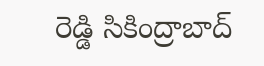రెడ్డి సికింద్రాబాద్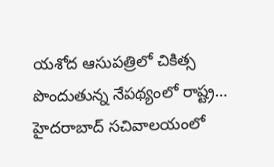యశోద ఆసుపత్రిలో చికిత్స పొందుతున్న నేపథ్యంలో రాష్ట్ర…
హైదరాబాద్ సచివాలయంలో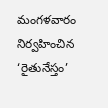మంగళవారం నిర్వహించిన ‘రైతునేస్తం’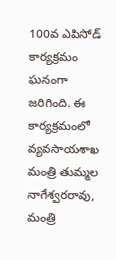100వ ఎపిసోడ్ కార్యక్రమం ఘనంగా జరిగింది. ఈ కార్యక్రమంలో వ్యవసాయశాఖ మంత్రి తుమ్మల నాగేశ్వరరావు, మంత్రి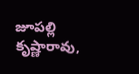జూపల్లి కృష్ణారావు,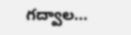గద్వాల…